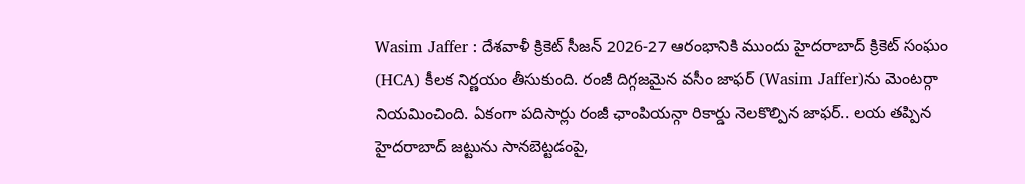Wasim Jaffer : దేశవాళీ క్రికెట్ సీజన్ 2026-27 ఆరంభానికి ముందు హైదరాబాద్ క్రికెట్ సంఘం (HCA) కీలక నిర్ణయం తీసుకుంది. రంజీ దిగ్గజమైన వసీం జాఫర్ (Wasim Jaffer)ను మెంటర్గా నియమించింది. ఏకంగా పదిసార్లు రంజీ ఛాంపియన్గా రికార్డు నెలకొల్పిన జాఫర్.. లయ తప్పిన హైదరాబాద్ జట్టును సానబెట్టడంపై,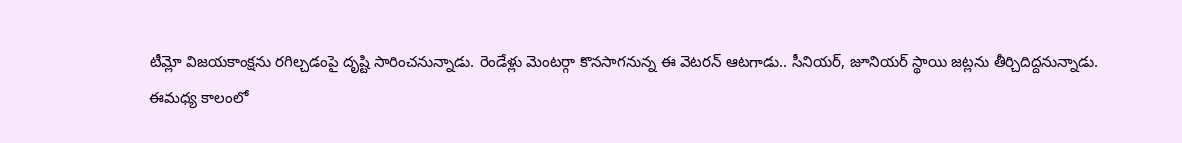టీమ్లో విజయకాంక్షను రగిల్చడంపై దృష్టి సారించనున్నాడు. రెండేళ్లు మెంటర్గా కొనసాగనున్న ఈ వెటరన్ ఆటగాడు.. సీనియర్, జూనియర్ స్థాయి జట్లను తీర్చిదిద్దనున్నాడు.
ఈమధ్య కాలంలో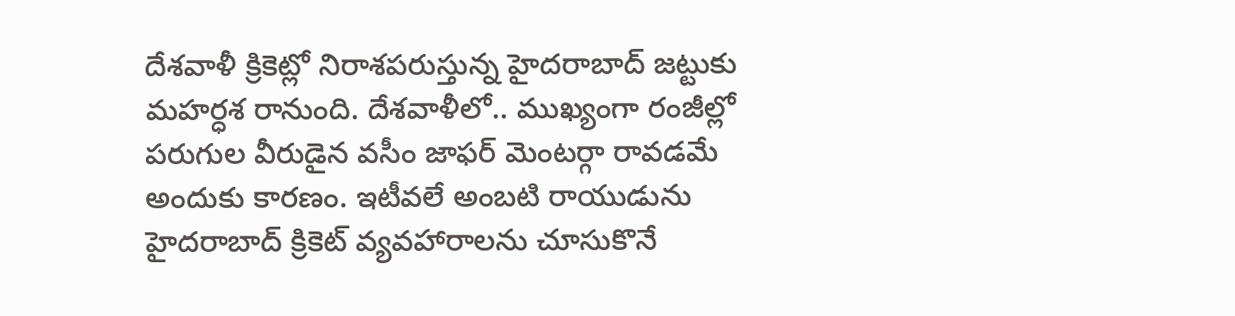దేశవాళీ క్రికెట్లో నిరాశపరుస్తున్న హైదరాబాద్ జట్టుకు మహర్ధశ రానుంది. దేశవాళీలో.. ముఖ్యంగా రంజీల్లో పరుగుల వీరుడైన వసీం జాఫర్ మెంటర్గా రావడమే అందుకు కారణం. ఇటీవలే అంబటి రాయుడును హైదరాబాద్ క్రికెట్ వ్యవహారాలను చూసుకొనే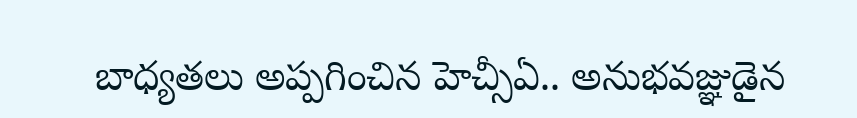బాధ్యతలు అప్పగించిన హెచ్సీఏ.. అనుభవజ్ఞుడైన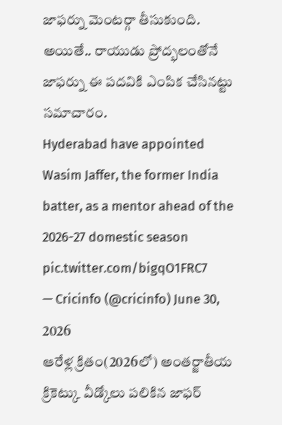జాఫర్ను మెంటర్గా తీసుకుంది. అయితే.. రాయుడు ప్రోద్భలంతోనే జాఫర్ను ఈ పదవికి ఎంపిక చేసినట్టు సమాచారం.
Hyderabad have appointed Wasim Jaffer, the former India batter, as a mentor ahead of the 2026-27 domestic season pic.twitter.com/bigqO1FRC7
— Cricinfo (@cricinfo) June 30, 2026
ఆరేళ్ల క్రితం(2026లో) అంతర్జాతీయ క్రికెట్కు వీడ్కోలు పలికిన జాఫర్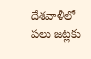దేశవాళీలో పలు జట్లకు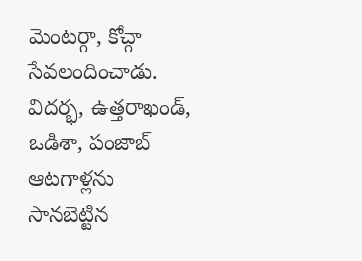మెంటర్గా, కోచ్గా సేవలందించాడు. విదర్భ, ఉత్తరాఖండ్, ఒడిశా, పంజాబ్ ఆటగాళ్లను సానబెట్టిన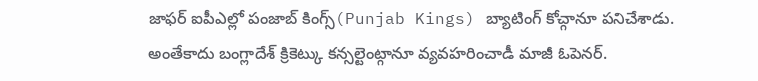జాఫర్ ఐపీఎల్లో పంజాబ్ కింగ్స్(Punjab Kings) బ్యాటింగ్ కోచ్గానూ పనిచేశాడు. అంతేకాదు బంగ్లాదేశ్ క్రికెట్కు కన్సల్టెంట్గానూ వ్యవహరించాడీ మాజీ ఓపెనర్.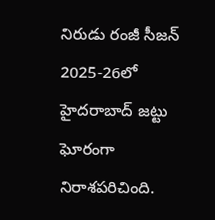నిరుడు రంజీ సీజన్ 2025-26లో హైదరాబాద్ జట్టు ఘోరంగా నిరాశపరిచింది.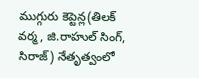ముగ్గురు కెప్టెన్ల(తిలక్ వర్మ, జి.రాహుల్ సింగ్, సిరాజ్) నేతృత్వంలో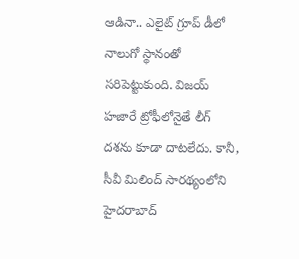ఆడినా.. ఎలైట్ గ్రూప్ డీలో నాలుగో స్థానంతో సరిపెట్టుకుంది. విజయ్ హజారే ట్రోఫీలోనైతే లీగ్ దశను కూడా దాటలేదు. కానీ, సీవీ మిలింద్ సారథ్యంలోని హైదరాబాద్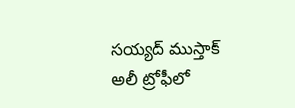సయ్యద్ ముస్తాక్ అలీ ట్రోఫీలో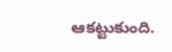ఆకట్టుకుంది.